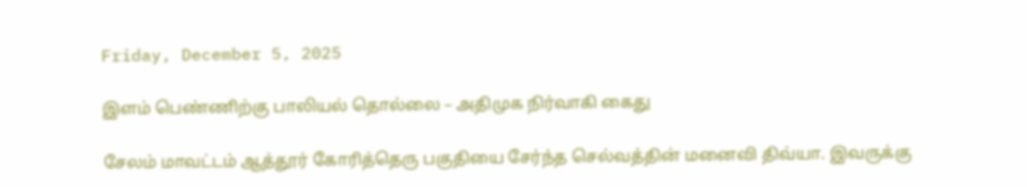Friday, December 5, 2025

இளம் பெண்ணிற்கு பாலியல் தொல்லை – அதிமுக நிர்வாகி கைது

சேலம் மாவட்டம் ஆத்தூர் கோரித்தெரு பகுதியை சேர்ந்த செல்வத்தின் மனைவி திவ்யா. இவருக்கு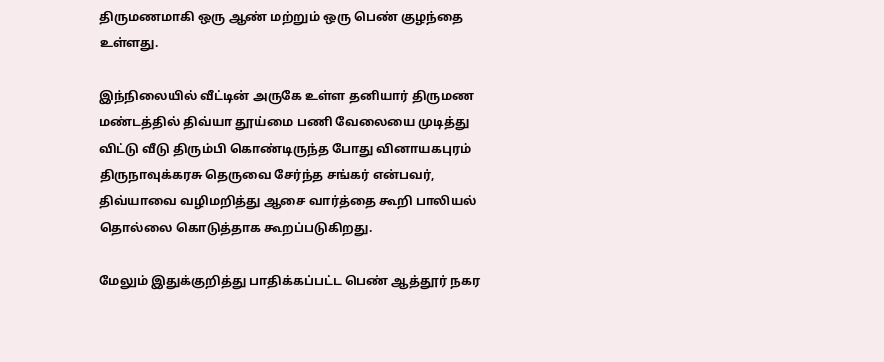திருமணமாகி ஒரு ஆண் மற்றும் ஒரு பெண் குழந்தை உள்ளது.

இந்நிலையில் வீட்டின் அருகே உள்ள தனியார் திருமண மண்டத்தில் திவ்யா தூய்மை பணி வேலையை முடித்து விட்டு வீடு திரும்பி கொண்டிருந்த போது வினாயகபுரம் திருநாவுக்கரசு தெருவை சேர்ந்த சங்கர் என்பவர், திவ்யாவை வழிமறித்து ஆசை வார்த்தை கூறி பாலியல் தொல்லை கொடுத்தாக கூறப்படுகிறது.

மேலும் இதுக்குறித்து பாதிக்கப்பட்ட பெண் ஆத்தூர் நகர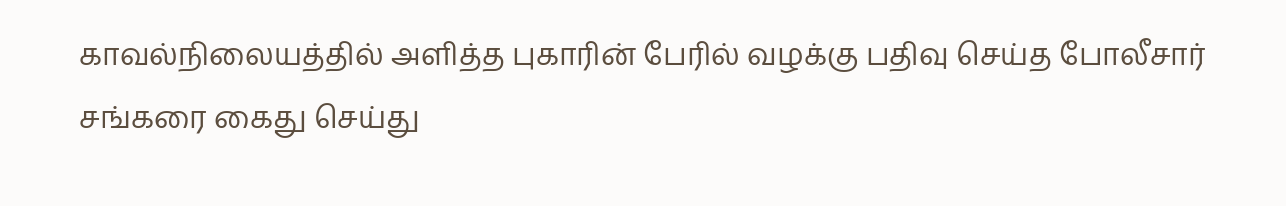காவல்நிலையத்தில் அளித்த புகாரின் பேரில் வழக்கு பதிவு செய்த போலீசார் சங்கரை கைது செய்து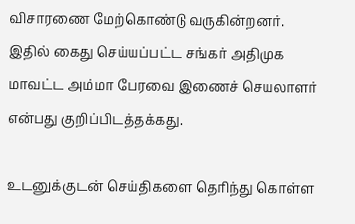விசாரணை மேற்கொண்டு வருகின்றனர். இதில் கைது செய்யப்பட்ட சங்கர் அதிமுக மாவட்ட அம்மா பேரவை இணைச் செயலாளர் என்பது குறிப்பிடத்தக்கது.

உடனுக்குடன் செய்திகளை தெரிந்து கொள்ள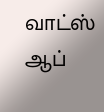வாட்ஸ் ஆப்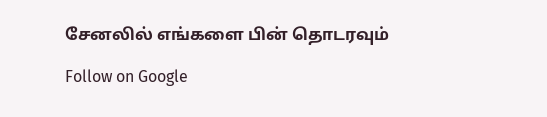சேனலில் எங்களை பின் தொடரவும்

Follow on Google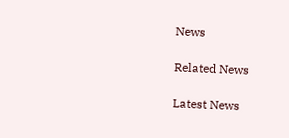News

Related News

Latest News